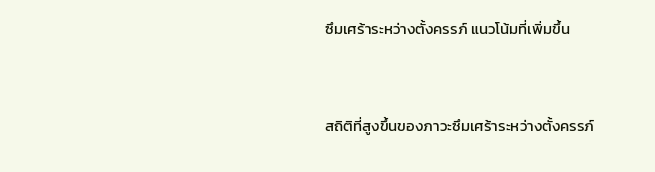ซึมเศร้าระหว่างตั้งครรภ์ แนวโน้มที่เพิ่มขึ้น


สถิติที่สูงขึ้นของภาวะซึมเศร้าระหว่างตั้งครรภ์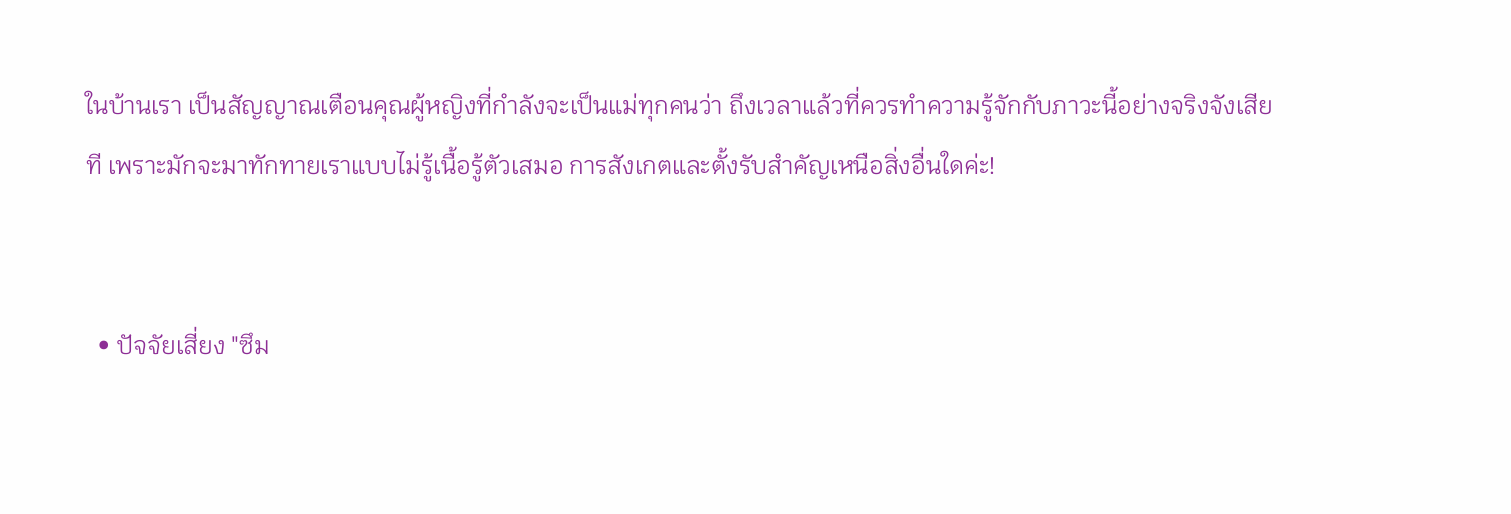ในบ้านเรา เป็นสัญญาณเตือนคุณผู้หญิงที่กำลังจะเป็นแม่ทุกคนว่า ถึงเวลาแล้วที่ควรทำความรู้จักกับภาวะนี้อย่างจริงจังเสียที เพราะมักจะมาทักทายเราแบบไม่รู้เนื้อรู้ตัวเสมอ การสังเกตและตั้งรับสำคัญเหนือสิ่งอื่นใดค่ะ!


  • ปัจจัยเสี่ยง "ซึม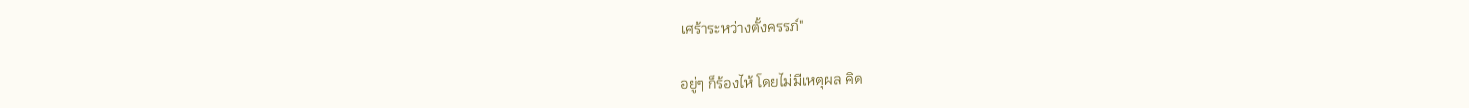เศร้าระหว่างตั้งครรภ์"

อยู่ๆ ก็ร้องไห้ โดยไม่มีเหตุผล คิด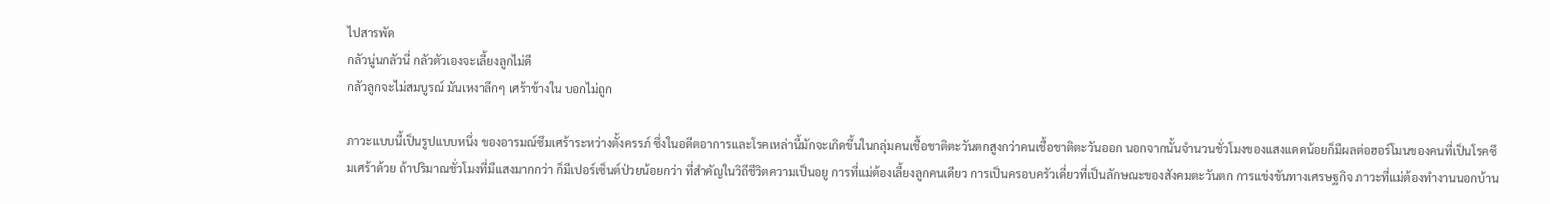ไปสารพัด
กลัวนู่นกลัวนี่ กลัวตัวเองจะเลี้ยงลูกไม่ดี
กลัวลูกจะไม่สมบูรณ์ มันเหงาลึกๆ เศร้าข้างใน บอกไม่ถูก

ภาวะแบบนี้เป็นรูปแบบหนึ่ง ของอารมณ์ซึมเศร้าระหว่างตั้งครรภ์ ซึ่งในอดีตอาการและโรคเหล่านี้มักจะเกิดขึ้นในกลุ่มคนเชื้อชาติตะวันตกสูงกว่าคนเชื้อชาติตะวันออก นอกจากนั้นจำนวนชั่วโมงของแสงแดดน้อยก็มีผลต่อฮอร์โมนของคนที่เป็นโรคซึมเศร้าด้วย ถ้าปริมาณชั่วโมงที่มีแสงมากกว่า ก็มีเปอร์เซ็นต์ป่วยน้อยกว่า ที่สำคัญในวิถีชีวิตความเป็นอยู การที่แม่ต้องเลี้ยงลูกคนเดียว การเป็นครอบครัวเดี่ยวที่เป็นลักษณะของสังคมตะวันตก การแข่งขันทางเศรษฐกิจ ภาวะที่แม่ต้องทำงานนอกบ้าน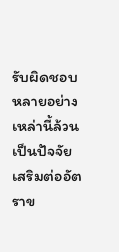รับผิดชอบหลายอย่าง เหล่านี้ล้วนเป็นปัจจัยเสริมต่ออัตราข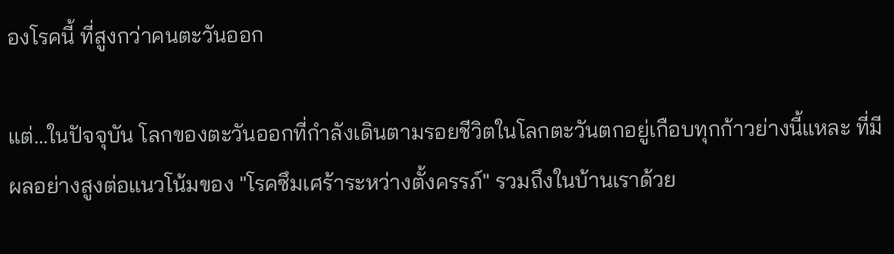องโรคนี้ ที่สูงกว่าคนตะวันออก

แต่…ในปัจจุบัน โลกของตะวันออกที่กำลังเดินตามรอยชีวิตในโลกตะวันตกอยู่เกือบทุกก้าวย่างนี้แหละ ที่มีผลอย่างสูงต่อแนวโน้มของ "โรคซึมเศร้าระหว่างตั้งครรภ์" รวมถึงในบ้านเราด้วย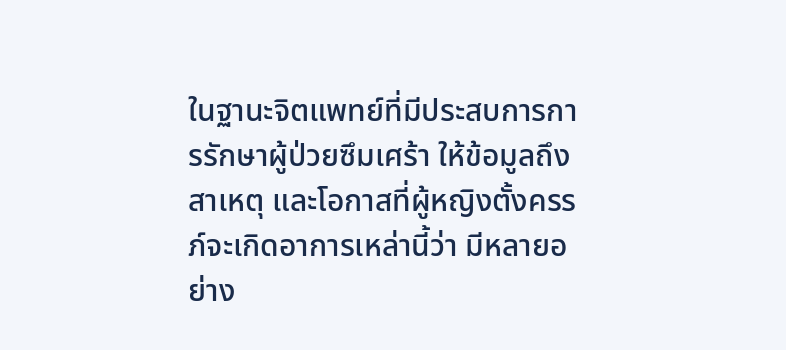ในฐานะจิตแพทย์ที่มีประสบการการรักษาผู้ป่วยซึมเศร้า ให้ข้อมูลถึงสาเหตุ และโอกาสที่ผู้หญิงตั้งครรภ์จะเกิดอาการเหล่านี้ว่า มีหลายอย่าง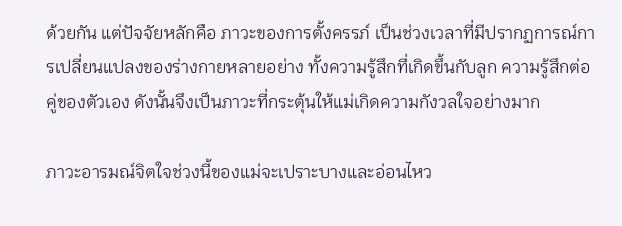ด้วยกัน แต่ปัจจัยหลักคือ ภาวะของการตั้งครรภ์ เป็นช่วงเวลาที่มีปรากฏการณ์การเปลี่ยนแปลงของร่างกายหลายอย่าง ทั้งความรู้สึกที่เกิดขึ้นกับลูก ความรู้สึกต่อคู่ของตัวเอง ดังนั้นจึงเป็นภาวะที่กระตุ้นให้แม่เกิดความกังวลใจอย่างมาก

ภาวะอารมณ์จิตใจช่วงนี้ของแม่จะเปราะบางและอ่อนไหว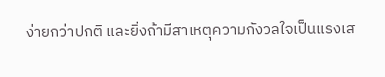ง่ายกว่าปกติ และยิ่งถ้ามีสาเหตุความกังวลใจเป็นแรงเส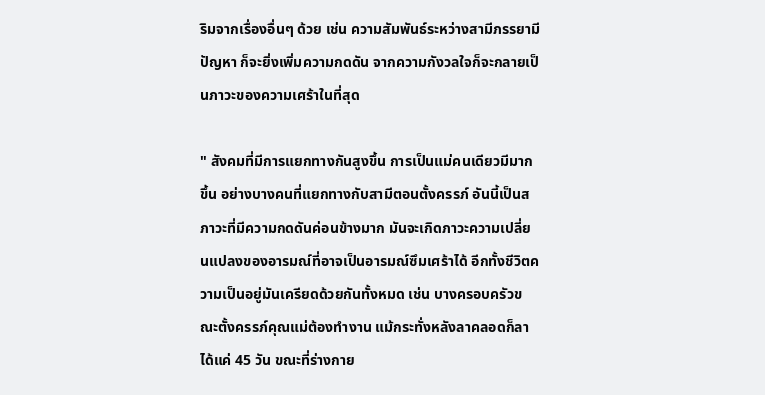ริมจากเรื่องอื่นๆ ด้วย เช่น ความสัมพันธ์ระหว่างสามีภรรยามีปัญหา ก็จะยิ่งเพิ่มความกดดัน จากความกังวลใจก็จะกลายเป็นภาวะของความเศร้าในที่สุด

" สังคมที่มีการแยกทางกันสูงขึ้น การเป็นแม่คนเดียวมีมากขึ้น อย่างบางคนที่แยกทางกับสามีตอนตั้งครรภ์ อันนี้เป็นสภาวะที่มีความกดดันค่อนข้างมาก มันจะเกิดภาวะความเปลี่ยนแปลงของอารมณ์ที่อาจเป็นอารมณ์ซึมเศร้าได้ อีกทั้งชีวิตความเป็นอยู่มันเครียดด้วยกันทั้งหมด เช่น บางครอบครัวขณะตั้งครรภ์คุณแม่ต้องทำงาน แม้กระทั่งหลังลาคลอดก็ลาได้แค่ 45 วัน ขณะที่ร่างกาย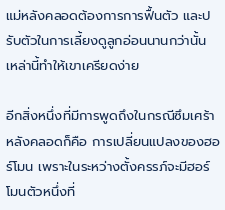แม่หลังคลอดต้องการการฟื้นตัว และปรับตัวในการเลี้ยงดูลูกอ่อนนานกว่านั้น เหล่านี้ทำให้เขาเครียดง่าย

อีกสิ่งหนึ่งที่มีการพูดถึงในกรณีซึมเศร้าหลังคลอดก็คือ การเปลี่ยนแปลงของฮอร์โมน เพราะในระหว่างตั้งครรภ์จะมีฮอร์โมนตัวหนึ่งที่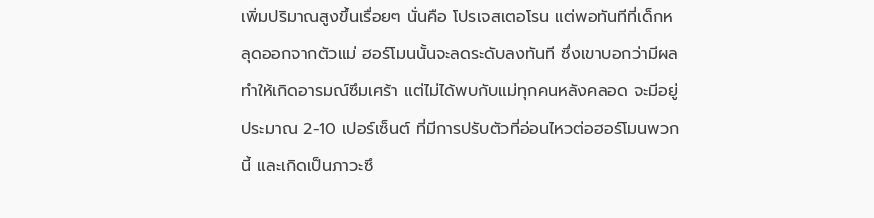เพิ่มปริมาณสูงขึ้นเรื่อยๆ นั่นคือ โปรเจสเตอโรน แต่พอทันทีที่เด็กหลุดออกจากตัวแม่ ฮอร์โมนนั้นจะลดระดับลงทันที ซึ่งเขาบอกว่ามีผลทำให้เกิดอารมณ์ซึมเศร้า แต่ไม่ได้พบกับแม่ทุกคนหลังคลอด จะมีอยู่ประมาณ 2-10 เปอร์เซ็นต์ ที่มีการปรับตัวที่อ่อนไหวต่อฮอร์โมนพวกนี้ และเกิดเป็นภาวะซึ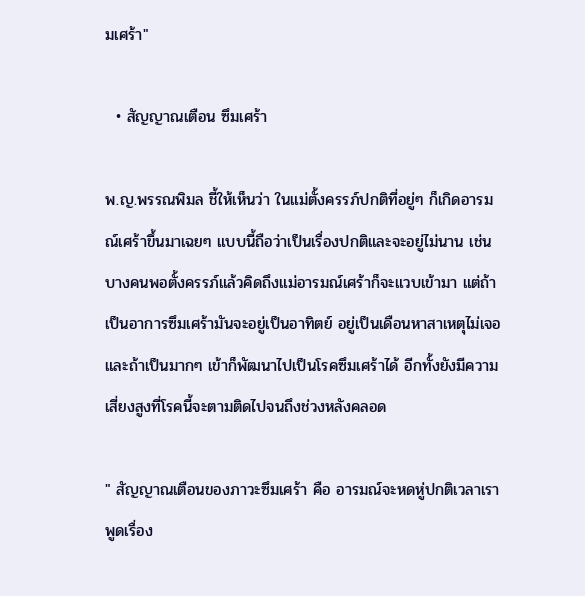มเศร้า"

  • สัญญาณเตือน ซึมเศร้า

พ.ญ.พรรณพิมล ชี้ให้เห็นว่า ในแม่ตั้งครรภ์ปกติที่อยู่ๆ ก็เกิดอารมณ์เศร้าขึ้นมาเฉยๆ แบบนี้ถือว่าเป็นเรื่องปกติและจะอยู่ไม่นาน เช่น บางคนพอตั้งครรภ์แล้วคิดถึงแม่อารมณ์เศร้าก็จะแวบเข้ามา แต่ถ้าเป็นอาการซึมเศร้ามันจะอยู่เป็นอาทิตย์ อยู่เป็นเดือนหาสาเหตุไม่เจอ และถ้าเป็นมากๆ เข้าก็พัฒนาไปเป็นโรคซึมเศร้าได้ อีกทั้งยังมีความเสี่ยงสูงที่โรคนี้จะตามติดไปจนถึงช่วงหลังคลอด

" สัญญาณเตือนของภาวะซึมเศร้า คือ อารมณ์จะหดหู่ปกติเวลาเราพูดเรื่อง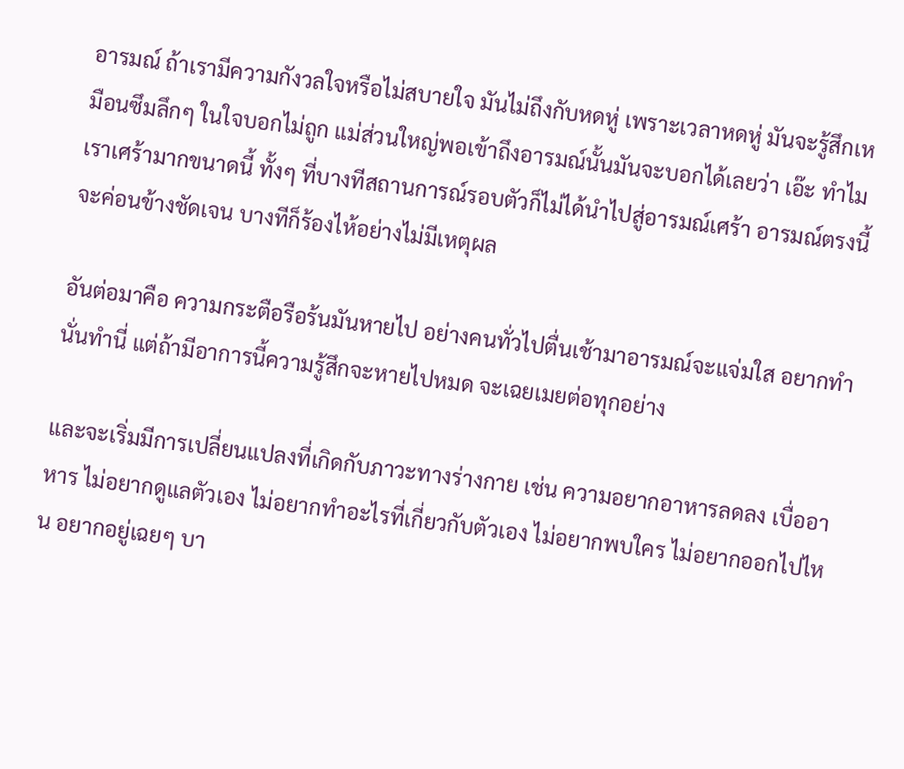อารมณ์ ถ้าเรามีความกังวลใจหรือไม่สบายใจ มันไม่ถึงกับหดหู่ เพราะเวลาหดหู่ มันจะรู้สึกเหมือนซึมลึกๆ ในใจบอกไม่ถูก แม่ส่วนใหญ่พอเข้าถึงอารมณ์นั้นมันจะบอกได้เลยว่า เอ๊ะ ทำไมเราเศร้ามากขนาดนี้ ทั้งๆ ที่บางทีสถานการณ์รอบตัวก็ไม่ได้นำไปสู่อารมณ์เศร้า อารมณ์ตรงนี้จะค่อนข้างชัดเจน บางทีก็ร้องไห้อย่างไม่มีเหตุผล

อันต่อมาคือ ความกระตือรือร้นมันหายไป อย่างคนทั่วไปตื่นเช้ามาอารมณ์จะแจ่มใส อยากทำนั่นทำนี่ แต่ถ้ามีอาการนี้ความรู้สึกจะหายไปหมด จะเฉยเมยต่อทุกอย่าง

และจะเริ่มมีการเปลี่ยนแปลงที่เกิดกับภาวะทางร่างกาย เช่น ความอยากอาหารลดลง เบื่ออาหาร ไม่อยากดูแลตัวเอง ไม่อยากทำอะไรที่เกี่ยวกับตัวเอง ไม่อยากพบใคร ไม่อยากออกไปไหน อยากอยู่เฉยๆ บา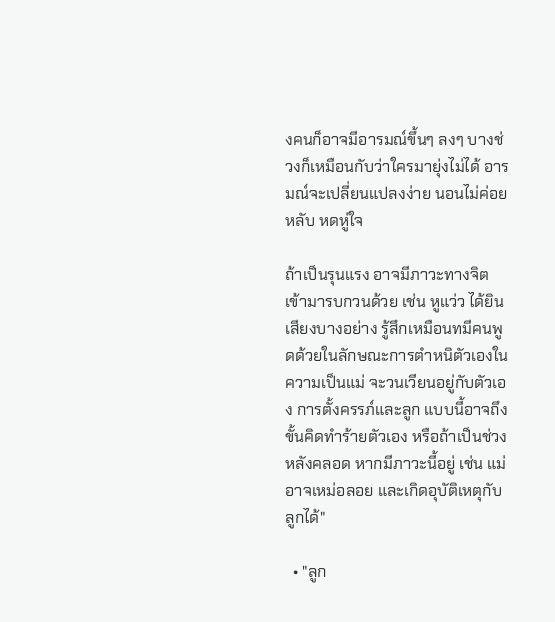งคนก็อาจมีอารมณ์ขึ้นๆ ลงๆ บางช่วงก็เหมือนกับว่าใครมายุ่งไม่ได้ อารมณ์จะเปลี่ยนแปลงง่าย นอนไม่ค่อยหลับ หดหู่ใจ

ถ้าเป็นรุนแรง อาจมีภาวะทางจิตเข้ามารบกวนด้วย เช่น หูแว่ว ได้ยินเสียงบางอย่าง รู้สึกเหมือนทมีคนพูดด้วยในลักษณะการตำหนิตัวเองในความเป็นแม่ จะวนเวียนอยู่กับตัวเอง การตั้งครรภ์และลูก แบบนี้อาจถึงขั้นคิดทำร้ายตัวเอง หรือถ้าเป็นช่วงหลังคลอด หากมีภาวะนี้อยู่ เช่น แม่อาจเหม่อลอย และเกิดอุบัติเหตุกับลูกได้"

  • "ลูก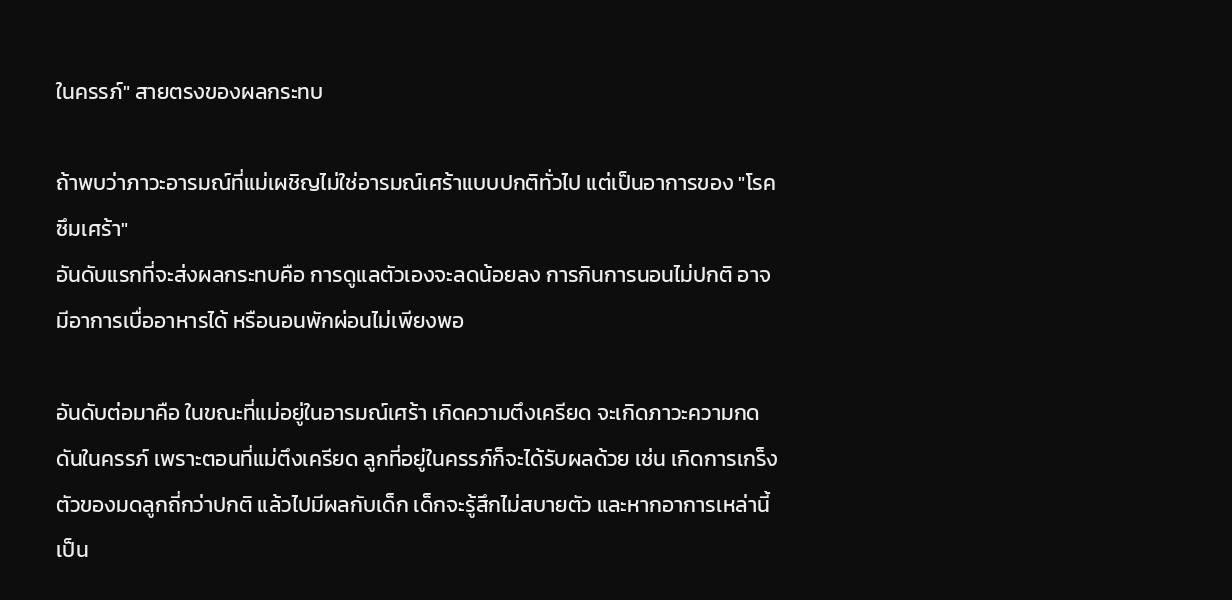ในครรภ์" สายตรงของผลกระทบ

ถ้าพบว่าภาวะอารมณ์ที่แม่เผชิญไม่ใช่อารมณ์เศร้าแบบปกติทั่วไป แต่เป็นอาการของ "โรคซึมเศร้า"
อันดับแรกที่จะส่งผลกระทบคือ การดูแลตัวเองจะลดน้อยลง การกินการนอนไม่ปกติ อาจมีอาการเบื่ออาหารได้ หรือนอนพักผ่อนไม่เพียงพอ

อันดับต่อมาคือ ในขณะที่แม่อยู่ในอารมณ์เศร้า เกิดความตึงเครียด จะเกิดภาวะความกดดันในครรภ์ เพราะตอนที่แม่ตึงเครียด ลูกที่อยู่ในครรภ์ก็จะได้รับผลด้วย เช่น เกิดการเกร็งตัวของมดลูกถี่กว่าปกติ แล้วไปมีผลกับเด็ก เด็กจะรู้สึกไม่สบายตัว และหากอาการเหล่านี้เป็น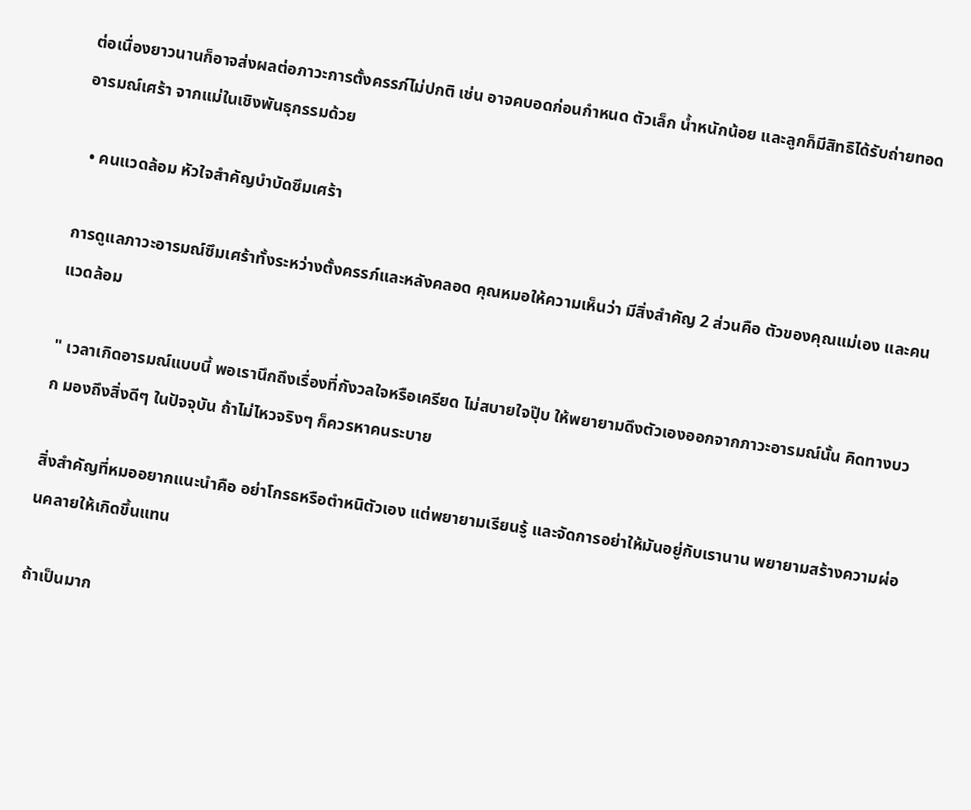ต่อเนื่องยาวนานก็อาจส่งผลต่อภาวะการตั้งครรภ์ไม่ปกติ เช่น อาจคบอดก่อนกำหนด ตัวเล็ก น้ำหนักน้อย และลูกก็มีสิทธิได้รับถ่ายทอดอารมณ์เศร้า จากแม่ในเชิงพันธุกรรมด้วย

  • คนแวดล้อม หัวใจสำคัญบำบัดซึมเศร้า

การดูแลภาวะอารมณ์ซึมเศร้าทั้งระหว่างตั้งครรภ์และหลังคลอด คุณหมอให้ความเห็นว่า มีสิ่งสำคัญ 2 ส่วนคือ ตัวของคุณแม่เอง และคนแวดล้อม

" เวลาเกิดอารมณ์แบบนี้ พอเรานึกถึงเรื่องที่กังวลใจหรือเครียด ไม่สบายใจปุ๊บ ให้พยายามดึงตัวเองออกจากภาวะอารมณ์นั้น คิดทางบวก มองถึงสิ่งดีๆ ในปัจจุบัน ถ้าไม่ไหวจริงๆ ก็ควรหาคนระบาย

สิ่งสำคัญที่หมออยากแนะนำคือ อย่าโกรธหรือตำหนิตัวเอง แต่พยายามเรียนรู้ และจัดการอย่าให้มันอยู่กับเรานาน พยายามสร้างความผ่อนคลายให้เกิดขึ้นแทน

ถ้าเป็นมาก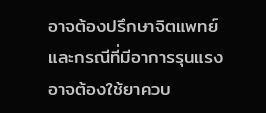อาจต้องปรึกษาจิตแพทย์ และกรณีที่มีอาการรุนแรงอาจต้องใช้ยาควบ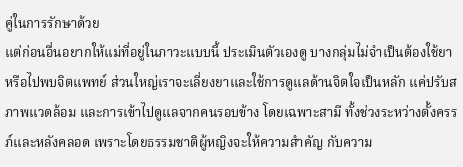คู่ในการรักษาด้วย
แต่ก่อนอื่นอยากให้แม่ที่อยู่ในภาวะแบบนี้ ประเมินตัวเองดู บางกลุ่มไม่จำเป็นต้องใช้ยา หรือไปพบจิตแพทย์ ส่วนใหญ่เราจะเลี่ยงยาและใช้การดูแลด้านจิตใจเป็นหลัก แค่ปรับสภาพแวดล้อม และการเข้าไปดูแลจากคนรอบข้าง โดยเฉพาะสามี ทั้งช่วงระหว่างตั้งครรภ์และหลังคลอด เพราะโดยธรรมชาติผู้หญิงจะให้ความสำคัญ กับความ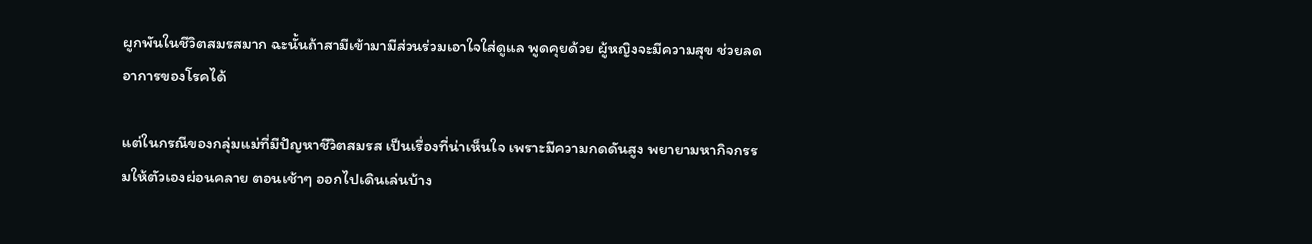ผูกพันในชีวิตสมรสมาก ฉะนั้นถ้าสามีเข้ามามีส่วนร่วมเอาใจใส่ดูแล พูดคุยด้วย ผู้หญิงจะมีความสุข ช่วยลดอาการของโรคได้

แต่ในกรณีของกลุ่มแม่ที่มีปัญหาชีวิตสมรส เป็นเรื่องที่น่าเห็นใจ เพราะมีความกดดันสูง พยายามหากิจกรรมให้ตัวเองผ่อนคลาย ตอนเช้าๆ ออกไปเดินเล่นบ้าง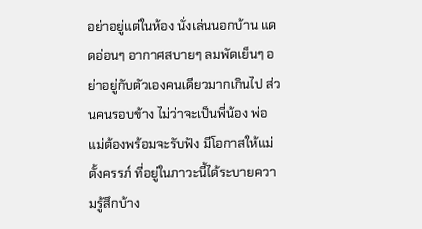อย่าอยู่แต่ในห้อง นั่งเล่นนอกบ้าน แดดอ่อนๆ อากาศสบายๆ ลมพัดเย็นๆ อย่าอยู่กับตัวเองคนเดียวมากเกินไป ส่วนคนรอบข้าง ไม่ว่าจะเป็นพี่น้อง พ่อแม่ต้องพร้อมจะรับฟัง มีโอกาสให้แม่ตั้งครรภ์ ที่อยู่ในภาวะนี้ได้ระบายความรู้สึกบ้าง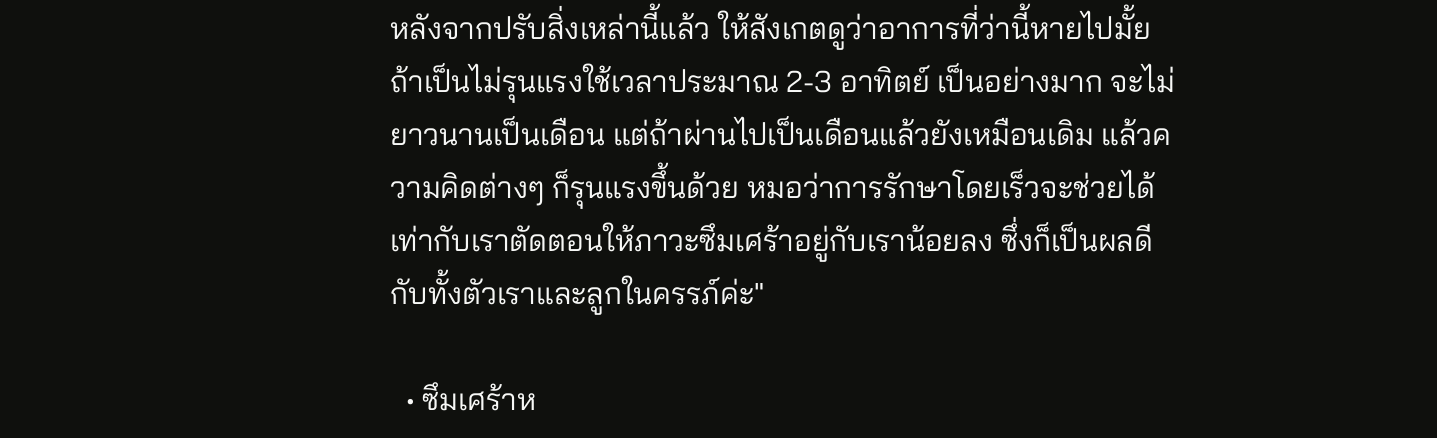หลังจากปรับสิ่งเหล่านี้แล้ว ให้สังเกตดูว่าอาการที่ว่านี้หายไปมั้ย ถ้าเป็นไม่รุนแรงใช้เวลาประมาณ 2-3 อาทิตย์ เป็นอย่างมาก จะไม่ยาวนานเป็นเดือน แต่ถ้าผ่านไปเป็นเดือนแล้วยังเหมือนเดิม แล้วความคิดต่างๆ ก็รุนแรงขึ้นด้วย หมอว่าการรักษาโดยเร็วจะช่วยได้ เท่ากับเราตัดตอนให้ภาวะซึมเศร้าอยู่กับเราน้อยลง ซึ่งก็เป็นผลดีกับทั้งตัวเราและลูกในครรภ์ค่ะ"

  • ซึมเศร้าห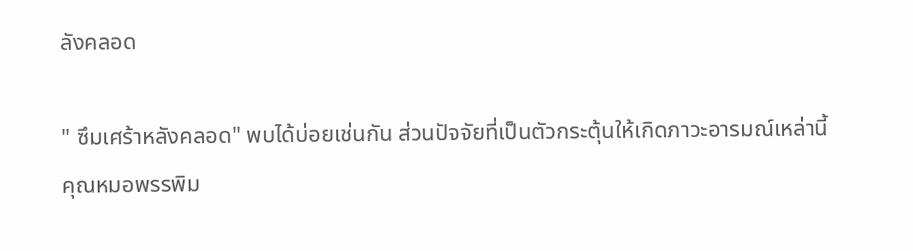ลังคลอด

" ซึมเศร้าหลังคลอด" พบได้บ่อยเช่นกัน ส่วนปัจจัยที่เป็นตัวกระตุ้นให้เกิดภาวะอารมณ์เหล่านี้ คุณหมอพรรพิม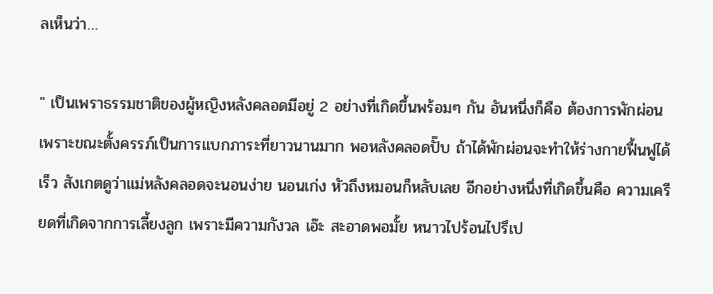ลเห็นว่า…

" เป็นเพราธรรมชาติของผู้หญิงหลังคลอดมีอยู่ 2 อย่างที่เกิดขึ้นพร้อมๆ กัน อันหนึ่งก็คือ ต้องการพักผ่อน เพราะขณะตั้งครรภ์เป็นการแบกภาระที่ยาวนานมาก พอหลังคลอดปั๊บ ถ้าได้พักผ่อนจะทำให้ร่างกายฟื้นฟูได้เร็ว สังเกตดูว่าแม่หลังคลอดจะนอนง่าย นอนเก่ง หัวถึงหมอนก็หลับเลย อีกอย่างหนึ่งที่เกิดขึ้นคือ ความเครียดที่เกิดจากการเลี้ยงลูก เพราะมีความกังวล เอ๊ะ สะอาดพอมั้ย หนาวไปร้อนไปรึเป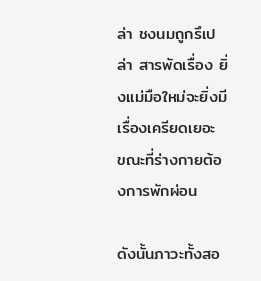ล่า ชงนมถูกรึเปล่า สารพัดเรื่อง ยิ่งแม่มือใหม่จะยิ่งมีเรื่องเครียดเยอะ ขณะที่ร่างกายต้องการพักผ่อน

ดังนั้นภาวะทั้งสอ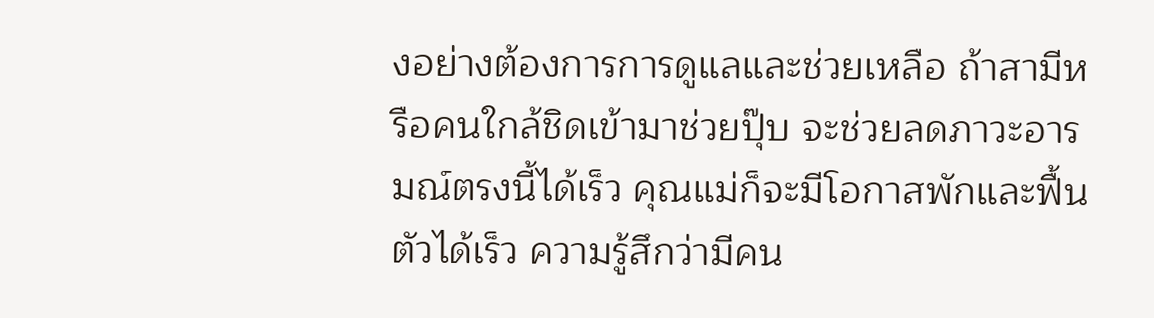งอย่างต้องการการดูแลและช่วยเหลือ ถ้าสามีหรือคนใกล้ชิดเข้ามาช่วยปุ๊บ จะช่วยลดภาวะอารมณ์ตรงนี้ได้เร็ว คุณแม่ก็จะมีโอกาสพักและฟื้นตัวได้เร็ว ความรู้สึกว่ามีคน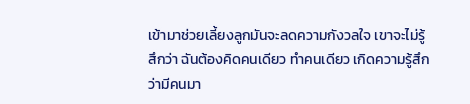เข้ามาช่วยเลี้ยงลูกมันจะลดความกังวลใจ เขาจะไม่รู้สึกว่า ฉันต้องคิดคนเดียว ทำคนเดียว เกิดความรู้สึกว่ามีคนมา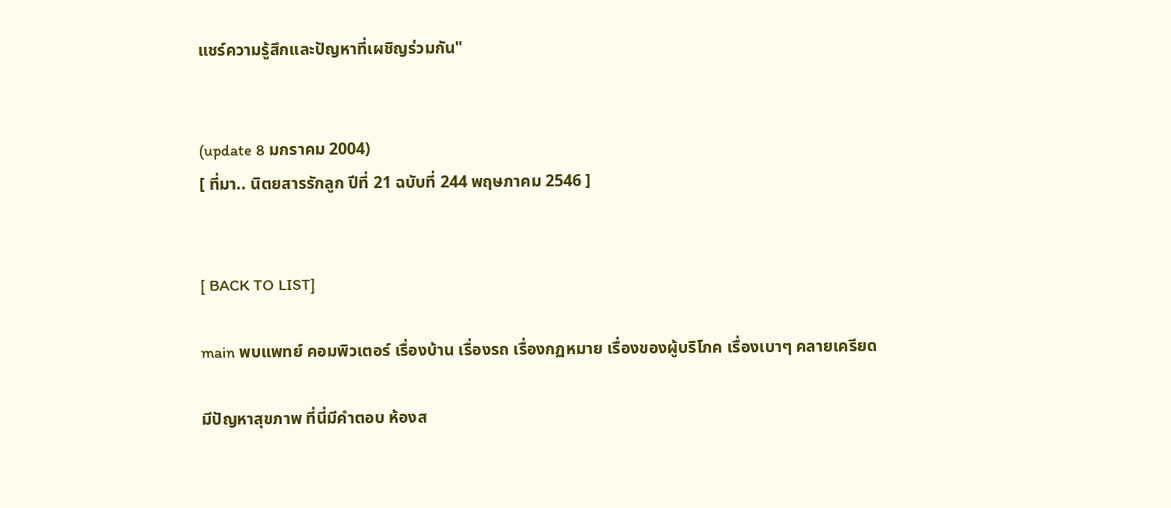แชร์ความรู้สึกและปัญหาที่เผชิญร่วมกัน"


(update 8 มกราคม 2004)
[ ที่มา.. นิตยสารรักลูก ปีที่ 21 ฉบับที่ 244 พฤษภาคม 2546 ]


[ BACK TO LIST]

main พบแพทย์ คอมพิวเตอร์ เรื่องบ้าน เรื่องรถ เรื่องกฏหมาย เรื่องของผู้บริโภค เรื่องเบาๆ คลายเครียด

มีปัญหาสุขภาพ ที่นี่มีคำตอบ ห้องส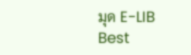มุด E-LIB
Best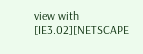view with [IE3.02][NETSCAPE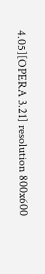4.05][OPERA 3.21] resolution 800x600